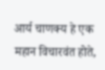आर्य चाणक्य हे एक महान विचारवंत होते,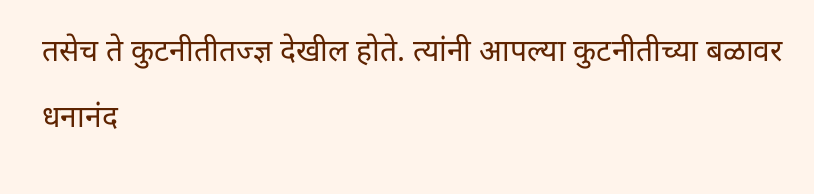तसेच ते कुटनीतीतज्ज्ञ देखील होते. त्यांनी आपल्या कुटनीतीच्या बळावर धनानंद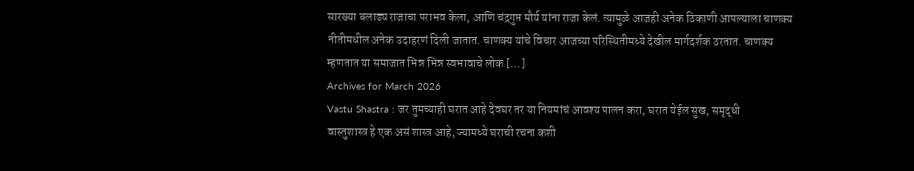सारख्या बलाढ्य राजाचा पराभव केला, आणि चंद्रगुप्त मौर्य यांना राजा केलं. त्यामुळे आजही अनेक ठिकाणी आपल्याला चाणक्य नीतीमधील अनेक उदाहरणं दिली जातात. चाणक्य यांचे विचार आजच्या परिस्थितीमध्ये देखील मार्गदर्शक ठरतात. चाणक्य म्हणतात या समाजात भिन्न भिन्न स्वभावाचे लोक […]
Archives for March 2026
Vastu Shastra : जर तुमच्याही घरात आहे देवघर तर या नियमांचं आवश्य पालन करा, घरात येईल सुख, समृद्धी
वास्तुशास्त्र हे एक असं शास्त्र आहे, ज्यामध्ये घराची रचना कशी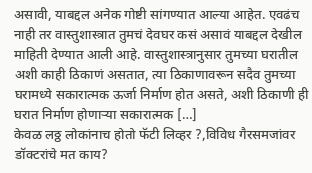असावी, याबद्दल अनेक गोष्टी सांगण्यात आल्या आहेत. एवढंच नाही तर वास्तुशास्त्रात तुमचं देवघर कसं असावं याबद्दल देखील माहिती देण्यात आली आहे. वास्तुशास्त्रानुसार तुमच्या घरातील अशी काही ठिकाणं असतात, त्या ठिकाणावरून सदैव तुमच्या घरामध्ये सकारात्मक ऊर्जा निर्माण होत असते, अशी ठिकाणी ही घरात निर्माण होणाऱ्या सकारात्मक […]
केवळ लठ्ठ लोकांनाच होतो फॅटी लिव्हर ?,विविध गैरसमजांवर डॉक्टरांचे मत काय?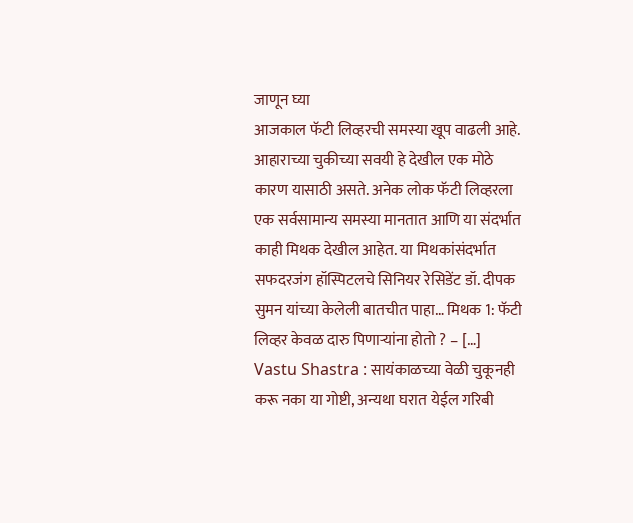जाणून घ्या
आजकाल फॅटी लिव्हरची समस्या खूप वाढली आहे. आहाराच्या चुकीच्या सवयी हे देखील एक मोठे कारण यासाठी असते. अनेक लोक फॅटी लिव्हरला एक सर्वसामान्य समस्या मानतात आणि या संदर्भात काही मिथक देखील आहेत. या मिथकांसंदर्भात सफदरजंग हॉस्पिटलचे सिनियर रेसिडेंट डॉ. दीपक सुमन यांच्या केलेली बातचीत पाहा… मिथक 1: फॅटी लिव्हर केवळ दारु पिणाऱ्यांना होतो ? – […]
Vastu Shastra : सायंकाळच्या वेळी चुकूनही करू नका या गोष्टी, अन्यथा घरात येईल गरिबी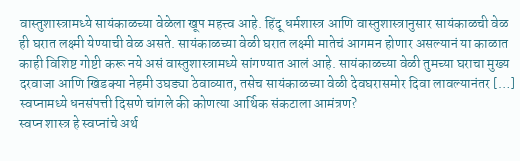वास्तुशास्त्रामध्ये सायंकाळच्या वेळेला खूप महत्त्व आहे. हिंदू धर्मशास्त्र आणि वास्तुशास्त्रानुसार सायंकाळची वेळ ही घरात लक्ष्मी येण्याची वेळ असते. सायंकाळच्या वेळी घरात लक्ष्मी मातेचं आगमन होणार असल्यानं या काळात काही विशिष्ट गोष्टी करू नये असं वास्तुशास्त्रामध्ये सांगण्यात आलं आहे. सायंकाळच्या वेळी तुमच्या घराचा मुख्य दरवाजा आणि खिडक्या नेहमी उघड्या ठेवाव्यात, तसेच सायंकाळच्या वेळी देवघरासमोर दिवा लावल्यानंतर […]
स्वप्नामध्ये धनसंपत्ती दिसणे चांगले की कोणत्या आर्थिक संकटाला आमंत्रण?
स्वप्न शास्त्र हे स्वप्नांचे अर्थ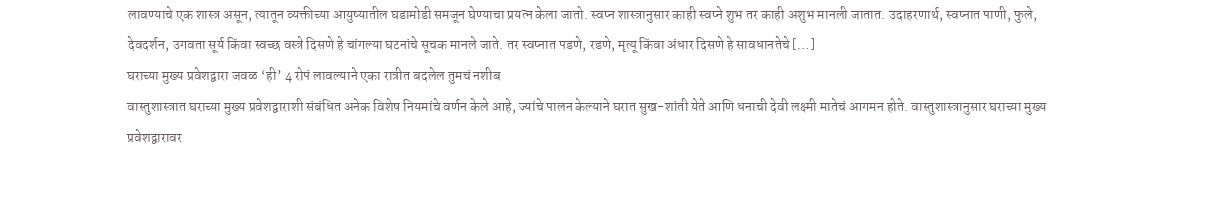लावण्याचे एक शास्त्र असून, त्यातून व्यक्तीच्या आयुष्यातील घडामोडी समजून घेण्याचा प्रयत्न केला जातो. स्वप्न शास्त्रानुसार काही स्वप्ने शुभ तर काही अशुभ मानली जातात. उदाहरणार्थ, स्वप्नात पाणी, फुले, देवदर्शन, उगवता सूर्य किंवा स्वच्छ वस्त्रे दिसणे हे चांगल्या घटनांचे सूचक मानले जाते. तर स्वप्नात पडणे, रडणे, मृत्यू किंवा अंधार दिसणे हे सावधानतेचे […]
घराच्या मुख्य प्रवेशद्वारा जवळ ‘ही’ 4 रोपं लावल्याने एका रात्रीत बदलेल तुमचं नशीब
वास्तुशास्त्रात घराच्या मुख्य प्रवेशद्वाराशी संबंधित अनेक विशेष नियमांचे वर्णन केले आहे, ज्यांचे पालन केल्याने घरात सुख-शांती येते आणि धनाची देवी लक्ष्मी मातेचं आगमन होते. वास्तुशास्त्रानुसार घराच्या मुख्य प्रवेशद्वारावर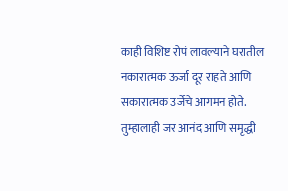काही विशिष्ट रोपं लावल्याने घरातील नकारात्मक ऊर्जा दूर राहते आणि सकारात्मक उर्जेचे आगमन होते. तुम्हालाही जर आनंद आणि समृद्धी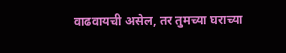वाढवायची असेल, तर तुमच्या घराच्या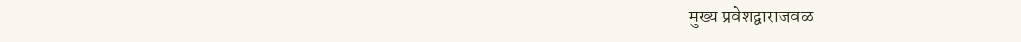मुख्य प्रवेशद्वाराजवळ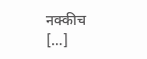नक्कीच […]